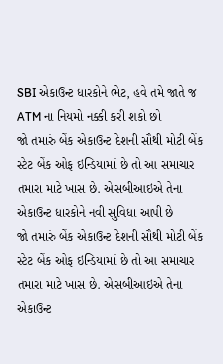SBI એકાઉન્ટ ધારકોને ભેટ, હવે તમે જાતે જ ATM ના નિયમો નક્કી કરી શકો છો
જો તમારું બેંક એકાઉન્ટ દેશની સૌથી મોટી બેંક સ્ટેટ બેંક ઓફ ઇન્ડિયામાં છે તો આ સમાચાર તમારા માટે ખાસ છે. એસબીઆઇએ તેના એકાઉન્ટ ધારકોને નવી સુવિધા આપી છે
જો તમારું બેંક એકાઉન્ટ દેશની સૌથી મોટી બેંક સ્ટેટ બેંક ઓફ ઇન્ડિયામાં છે તો આ સમાચાર તમારા માટે ખાસ છે. એસબીઆઇએ તેના એકાઉન્ટ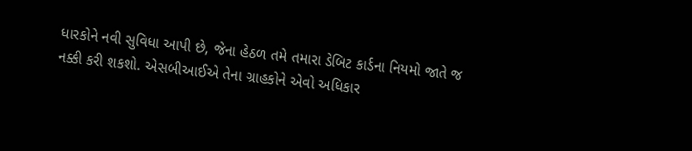ધારકોને નવી સુવિધા આપી છે, જેના હેઠળ તમે તમારા ડેબિટ કાર્ડના નિયમો જાતે જ નક્કી કરી શકશો. એસબીઆઈએ તેના ગ્રાહકોને એવો અધિકાર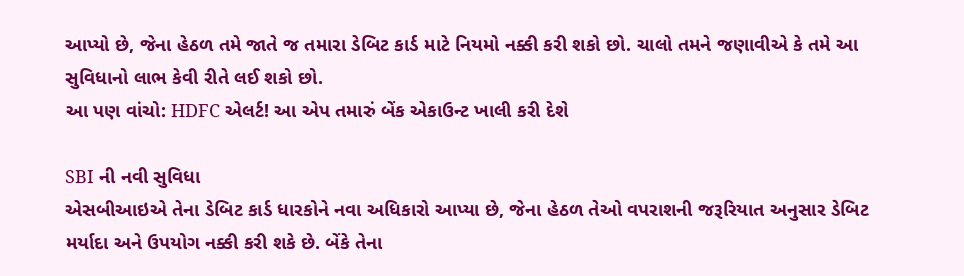આપ્યો છે, જેના હેઠળ તમે જાતે જ તમારા ડેબિટ કાર્ડ માટે નિયમો નક્કી કરી શકો છો. ચાલો તમને જણાવીએ કે તમે આ સુવિધાનો લાભ કેવી રીતે લઈ શકો છો.
આ પણ વાંચો: HDFC એલર્ટ! આ એપ તમારું બેંક એકાઉન્ટ ખાલી કરી દેશે

SBI ની નવી સુવિધા
એસબીઆઇએ તેના ડેબિટ કાર્ડ ધારકોને નવા અધિકારો આપ્યા છે, જેના હેઠળ તેઓ વપરાશની જરૂરિયાત અનુસાર ડેબિટ મર્યાદા અને ઉપયોગ નક્કી કરી શકે છે. બેંકે તેના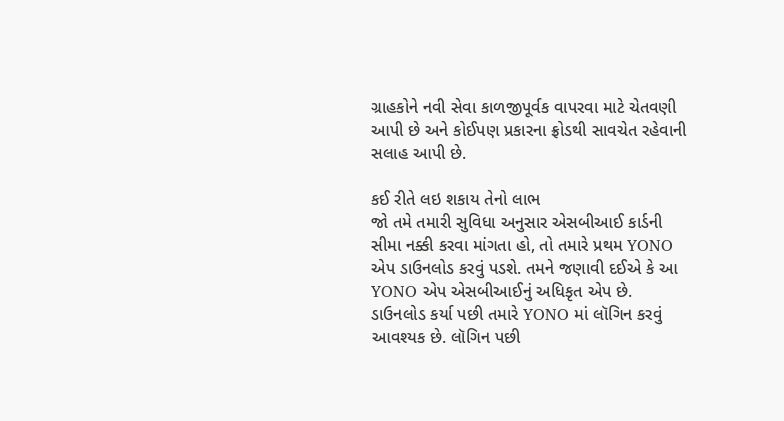ગ્રાહકોને નવી સેવા કાળજીપૂર્વક વાપરવા માટે ચેતવણી આપી છે અને કોઈપણ પ્રકારના ફ્રોડથી સાવચેત રહેવાની સલાહ આપી છે.

કઈ રીતે લઇ શકાય તેનો લાભ
જો તમે તમારી સુવિધા અનુસાર એસબીઆઈ કાર્ડની સીમા નક્કી કરવા માંગતા હો, તો તમારે પ્રથમ YONO એપ ડાઉનલોડ કરવું પડશે. તમને જણાવી દઈએ કે આ YONO એપ એસબીઆઈનું અધિકૃત એપ છે. ડાઉનલોડ કર્યા પછી તમારે YONO માં લૉગિન કરવું આવશ્યક છે. લૉગિન પછી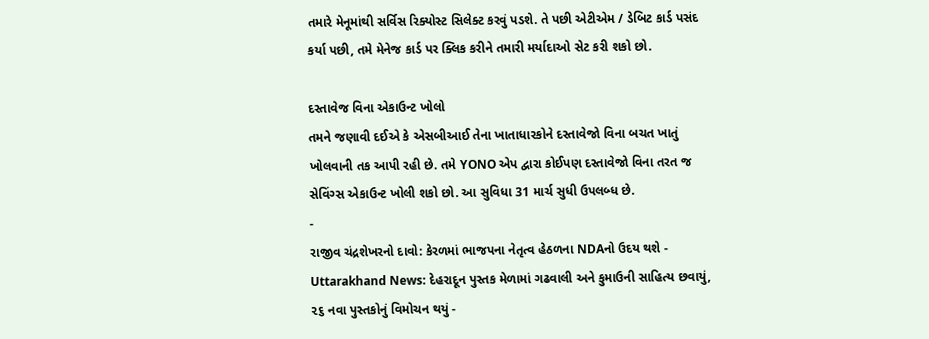તમારે મેનૂમાંથી સર્વિસ રિક્યોસ્ટ સિલેક્ટ કરવું પડશે. તે પછી એટીએમ / ડેબિટ કાર્ડ પસંદ કર્યા પછી, તમે મેનેજ કાર્ડ પર ક્લિક કરીને તમારી મર્યાદાઓ સેટ કરી શકો છો.

દસ્તાવેજ વિના એકાઉન્ટ ખોલો
તમને જણાવી દઈએ કે એસબીઆઈ તેના ખાતાધારકોને દસ્તાવેજો વિના બચત ખાતું ખોલવાની તક આપી રહી છે. તમે YONO એપ દ્વારા કોઈપણ દસ્તાવેજો વિના તરત જ સેવિંગ્સ એકાઉન્ટ ખોલી શકો છો. આ સુવિધા 31 માર્ચ સુધી ઉપલબ્ધ છે.
-
રાજીવ ચંદ્રશેખરનો દાવો: કેરળમાં ભાજપના નેતૃત્વ હેઠળના NDAનો ઉદય થશે -
Uttarakhand News: દેહરાદૂન પુસ્તક મેળામાં ગઢવાલી અને કુમાઉની સાહિત્ય છવાયું, ૨૬ નવા પુસ્તકોનું વિમોચન થયું -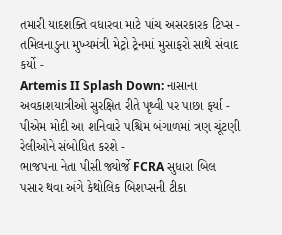તમારી યાદશક્તિ વધારવા માટે પાંચ અસરકારક ટિપ્સ -
તમિલનાડુના મુખ્યમંત્રી મેટ્રો ટ્રેનમાં મુસાફરો સાથે સંવાદ કર્યો -
Artemis II Splash Down: નાસાના અવકાશયાત્રીઓ સુરક્ષિત રીતે પૃથ્વી પર પાછા ફર્યા -
પીએમ મોદી આ શનિવારે પશ્ચિમ બંગાળમાં ત્રણ ચૂંટણી રેલીઓને સંબોધિત કરશે -
ભાજપના નેતા પીસી જ્યોર્જે FCRA સુધારા બિલ પસાર થવા અંગે કેથોલિક બિશપ્સની ટીકા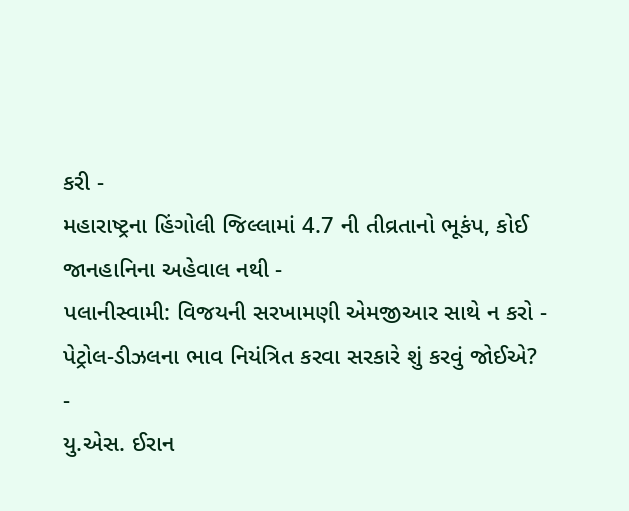કરી -
મહારાષ્ટ્રના હિંગોલી જિલ્લામાં 4.7 ની તીવ્રતાનો ભૂકંપ, કોઈ જાનહાનિના અહેવાલ નથી -
પલાનીસ્વામી: વિજયની સરખામણી એમજીઆર સાથે ન કરો -
પેટ્રોલ-ડીઝલના ભાવ નિયંત્રિત કરવા સરકારે શું કરવું જોઈએ? -
યુ.એસ. ઈરાન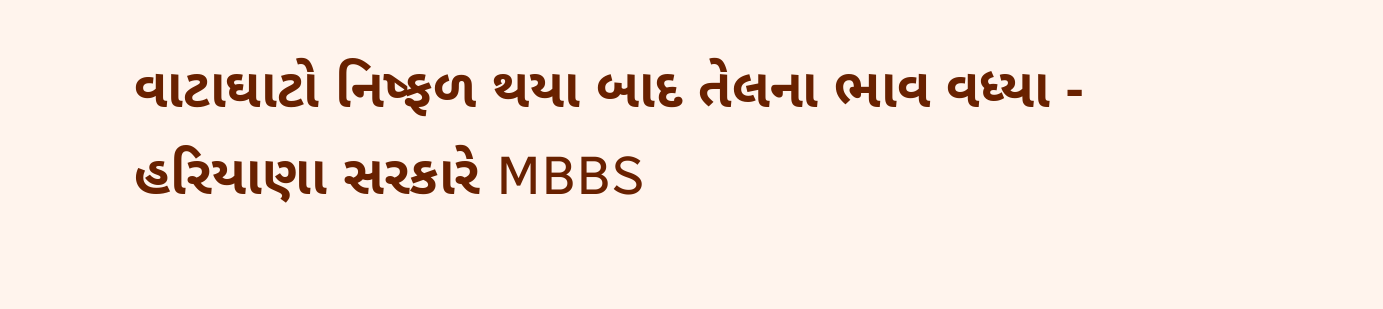વાટાઘાટો નિષ્ફળ થયા બાદ તેલના ભાવ વધ્યા -
હરિયાણા સરકારે MBBS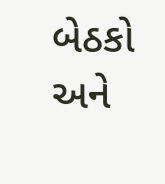બેઠકો અને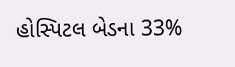હોસ્પિટલ બેડના 33%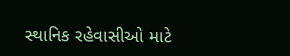સ્થાનિક રહેવાસીઓ માટે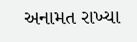અનામત રાખ્યા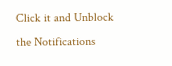Click it and Unblock the Notifications